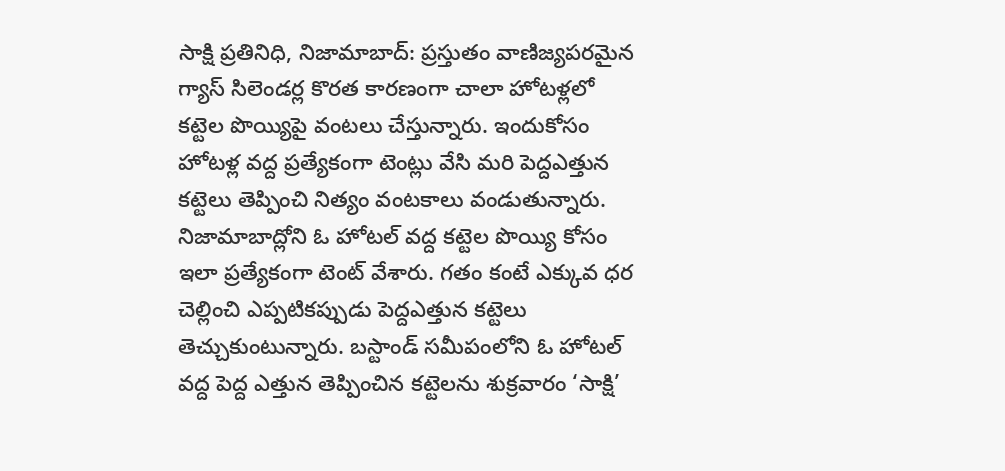సాక్షి ప్రతినిధి, నిజామాబాద్: ప్రస్తుతం వాణిజ్యపరమైన గ్యాస్ సిలెండర్ల కొరత కారణంగా చాలా హోటళ్లలో కట్టెల పొయ్యిపై వంటలు చేస్తున్నారు. ఇందుకోసం హోటళ్ల వద్ద ప్రత్యేకంగా టెంట్లు వేసి మరి పెద్దఎత్తున కట్టెలు తెప్పించి నిత్యం వంటకాలు వండుతున్నారు. నిజామాబాద్లోని ఓ హోటల్ వద్ద కట్టెల పొయ్యి కోసం ఇలా ప్రత్యేకంగా టెంట్ వేశారు. గతం కంటే ఎక్కువ ధర చెల్లించి ఎప్పటికప్పుడు పెద్దఎత్తున కట్టెలు తెచ్చుకుంటున్నారు. బస్టాండ్ సమీపంలోని ఓ హోటల్ వద్ద పెద్ద ఎత్తున తెప్పించిన కట్టెలను శుక్రవారం ‘సాక్షి’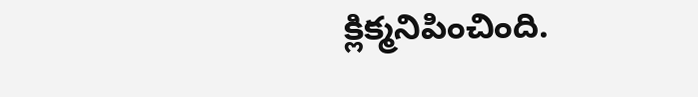క్లిక్మనిపించింది.